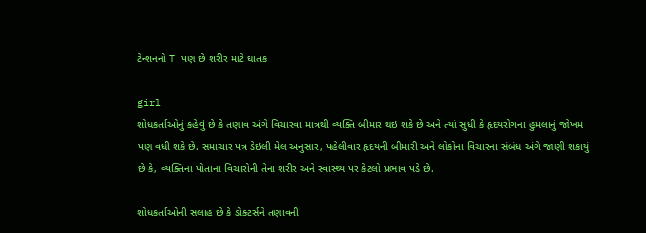ટેન્શનનો T પણ છે શરીર માટે ઘાતક

girl
શોધકર્તાઓનું કહેવું છે કે તણાવ અંગે વિચારવા માત્રથી વ્યક્તિ બીમાર થઇ શકે છે અને ત્યાં સુધી કે હૃદયરોગના હુમલાનું જોખમ પણ વધી શકે છે. સમાચાર પત્ર ડેઇલી મેલ અનુસાર, પહેલીવાર હૃદયની બીમારી અને લોકોના વિચારના સંબંધ અંગે જાણી શકાયું છે કે, વ્યક્તિના પોતાના વિચારોની તેના શરીર અને સ્વાસ્થ્ય પર કેટલો પ્રભાવ પડે છે.

શોધકર્તાઓની સલાહ છે કે ડોક્ટર્સને તણાવની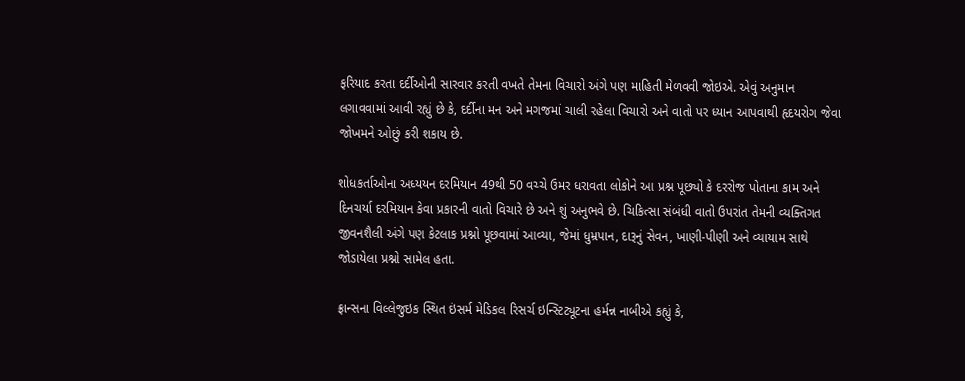ફરિયાદ કરતા દર્દીઓની સારવાર કરતી વખતે તેમના વિચારો અંગે પણ માહિતી મેળવવી જોઇએ. એવું અનુમાન લગાવવામાં આવી રહ્યું છે કે, દર્દીના મન અને મગજમાં ચાલી રહેલા વિચારો અને વાતો પર ધ્યાન આપવાથી હૃદયરોગ જેવા જોખમને ઓછું કરી શકાય છે.

શોધકર્તાઓના અધ્યયન દરમિયાન 49થી 50 વચ્ચે ઉમર ધરાવતા લોકોને આ પ્રશ્ન પૂછ્યો કે દરરોજ પોતાના કામ અને દિનચર્યા દરમિયાન કેવા પ્રકારની વાતો વિચારે છે અને શું અનુભવે છે. ચિકિત્સા સંબંધી વાતો ઉપરાંત તેમની વ્યક્તિગત જીવનશૈલી અંગે પણ કેટલાક પ્રશ્નો પૂછવામાં આવ્યા, જેમાં ધુમ્રપાન, દારૂનું સેવન, ખાણી-પીણી અને વ્યાયામ સાથે જોડાયેલા પ્રશ્નો સામેલ હતા.

ફ્રાન્સના વિલ્લેજુઇક સ્થિત ઇંસર્મ મેડિકલ રિસર્ચ ઇન્સ્ટિટ્યૂટના હર્મન્ન નાબીએ કહ્યું કે,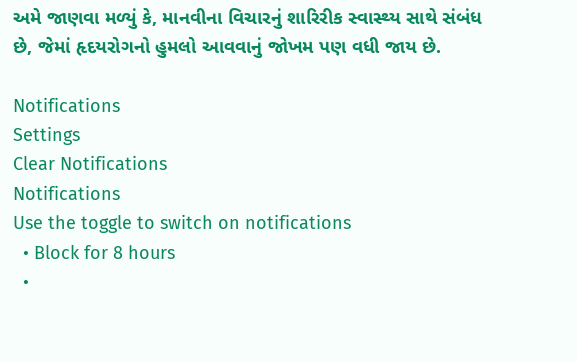અમે જાણવા મળ્યું કે, માનવીના વિચારનું શારિરીક સ્વાસ્થ્ય સાથે સંબંધ છે, જેમાં હૃદયરોગનો હુમલો આવવાનું જોખમ પણ વધી જાય છે.

Notifications
Settings
Clear Notifications
Notifications
Use the toggle to switch on notifications
  • Block for 8 hours
  •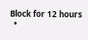Block for 12 hours
  •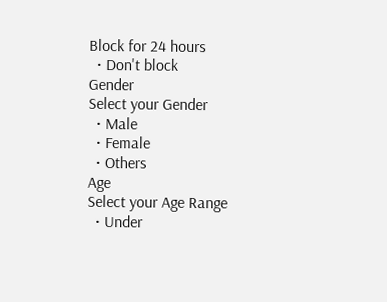Block for 24 hours
  • Don't block
Gender
Select your Gender
  • Male
  • Female
  • Others
Age
Select your Age Range
  • Under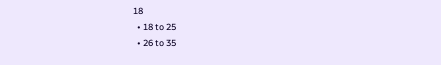18
  • 18 to 25
  • 26 to 35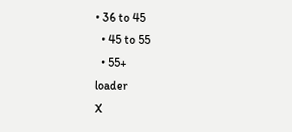• 36 to 45
  • 45 to 55
  • 55+
loader
X